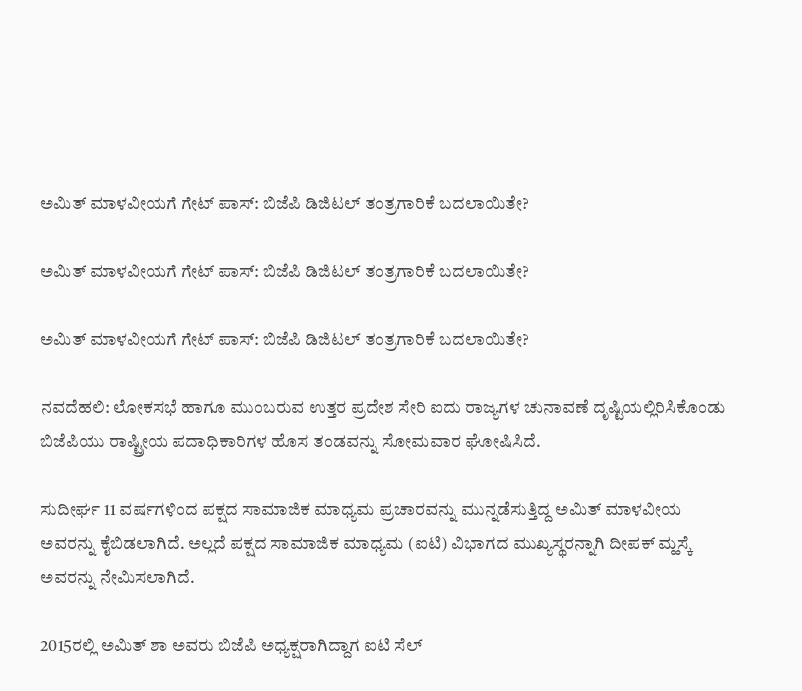ಅಮಿತ್ ಮಾಳವೀಯಗೆ ಗೇಟ್‌ ಪಾಸ್‌: ಬಿಜೆಪಿ ಡಿಜಿಟಲ್ ತಂತ್ರಗಾರಿಕೆ ಬದಲಾಯಿತೇ?

ಅಮಿತ್ ಮಾಳವೀಯಗೆ ಗೇಟ್‌ ಪಾಸ್‌: ಬಿಜೆಪಿ ಡಿಜಿಟಲ್ ತಂತ್ರಗಾರಿಕೆ ಬದಲಾಯಿತೇ?

ಅಮಿತ್ ಮಾಳವೀಯಗೆ ಗೇಟ್‌ ಪಾಸ್‌: ಬಿಜೆಪಿ ಡಿಜಿಟಲ್ ತಂತ್ರಗಾರಿಕೆ ಬದಲಾಯಿತೇ?

ನವದೆಹಲಿ: ಲೋಕಸಭೆ ಹಾಗೂ ಮುಂಬರುವ ಉತ್ತರ ಪ್ರದೇಶ ಸೇರಿ ಐದು ರಾಜ್ಯಗಳ ಚುನಾವಣೆ ದೃಷ್ಟಿಯಲ್ಲಿರಿಸಿಕೊಂಡು ಬಿಜೆಪಿಯು ರಾಷ್ಟ್ರೀಯ ಪದಾಧಿಕಾರಿಗಳ ಹೊಸ ತಂಡವನ್ನು ಸೋಮವಾರ ಘೋಷಿಸಿದೆ.

ಸುದೀರ್ಘ 11 ವರ್ಷಗಳಿಂದ ಪಕ್ಷದ ಸಾಮಾಜಿಕ ಮಾಧ್ಯಮ ಪ್ರಚಾರವನ್ನು ಮುನ್ನಡೆಸುತ್ತಿದ್ದ ಅಮಿತ್ ಮಾಳವೀಯ ಅವರನ್ನು ಕೈಬಿಡಲಾಗಿದೆ. ಅಲ್ಲದೆ ಪಕ್ಷದ ಸಾಮಾಜಿಕ ಮಾಧ್ಯಮ (ಐಟಿ) ವಿಭಾಗದ ಮುಖ್ಯಸ್ಥರನ್ನಾಗಿ ದೀಪಕ್‌ ಮ್ಹಸ್ಕೆ ಅವರನ್ನು ನೇಮಿಸಲಾಗಿದೆ.

2015ರಲ್ಲಿ ಅಮಿತ್ ಶಾ ಅವರು ಬಿಜೆಪಿ ಅಧ್ಯಕ್ಷರಾಗಿದ್ದಾಗ ಐಟಿ ಸೆಲ್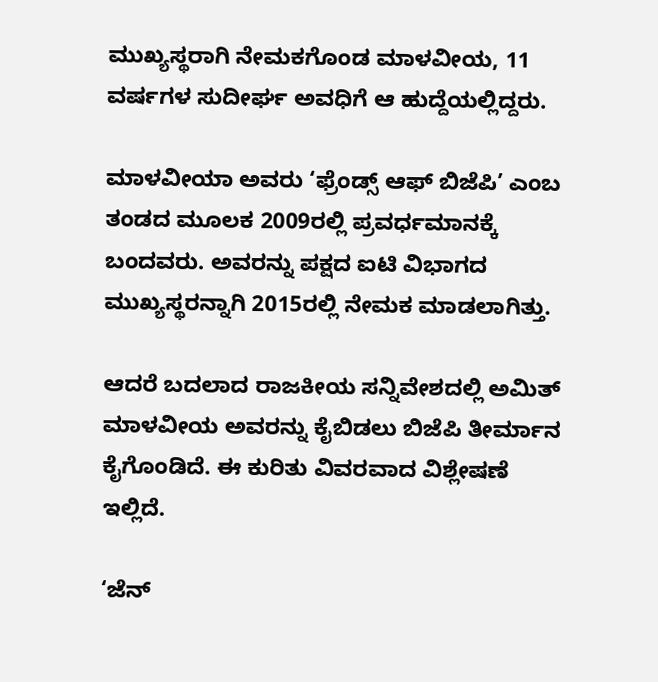ಮುಖ್ಯಸ್ಥರಾಗಿ ನೇಮಕಗೊಂಡ ಮಾಳವೀಯ, 11 ವರ್ಷಗಳ ಸುದೀರ್ಘ ಅವಧಿಗೆ ಆ ಹುದ್ದೆಯಲ್ಲಿದ್ದರು.

ಮಾಳವೀಯಾ ಅವರು ‘ಫ್ರೆಂಡ್ಸ್ ಆಫ್ ಬಿಜೆಪಿ’ ಎಂಬ ತಂಡದ ಮೂಲಕ 2009ರಲ್ಲಿ ಪ್ರವರ್ಧಮಾನಕ್ಕೆ ಬಂದವರು. ಅವರನ್ನು ಪಕ್ಷದ ಐಟಿ ವಿಭಾಗದ ಮುಖ್ಯಸ್ಥರನ್ನಾಗಿ 2015ರಲ್ಲಿ ನೇಮಕ ಮಾಡಲಾಗಿತ್ತು.

ಆದರೆ ಬದಲಾದ ರಾಜಕೀಯ ಸನ್ನಿವೇಶದಲ್ಲಿ ಅಮಿತ್ ಮಾಳವೀಯ ಅವರನ್ನು ಕೈಬಿಡಲು ಬಿಜೆಪಿ ತೀರ್ಮಾನ ಕೈಗೊಂಡಿದೆ. ಈ ಕುರಿತು ವಿವರವಾದ ವಿಶ್ಲೇಷಣೆ ಇಲ್ಲಿದೆ.

‘ಜೆನ್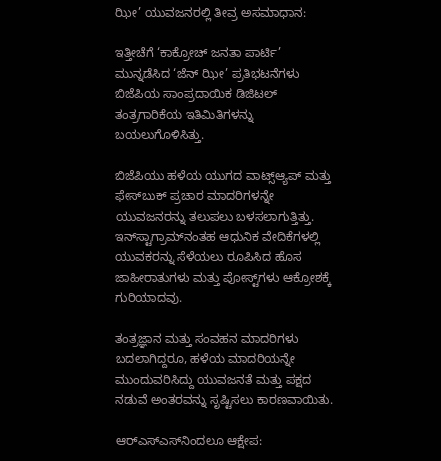ಝೀ’ ಯುವಜನರಲ್ಲಿ ತೀವ್ರ ಅಸಮಾಧಾನ:

ಇತ್ತೀಚೆಗೆ ‘ಕಾಕ್ರೋಚ್ ಜನತಾ ಪಾರ್ಟಿ’ ಮುನ್ನಡೆಸಿದ ‘ಜೆನ್ ಝೀ’ ಪ್ರತಿಭಟನೆಗಳು ಬಿಜೆಪಿಯ ಸಾಂಪ್ರದಾಯಿಕ ಡಿಜಿಟಲ್ ತಂತ್ರಗಾರಿಕೆಯ ಇತಿಮಿತಿಗಳನ್ನು ಬಯಲುಗೊಳಿಸಿತ್ತು.

ಬಿಜೆಪಿಯು ಹಳೆಯ ಯುಗದ ವಾಟ್ಸ್‌ಆ್ಯಪ್‌ ಮತ್ತು ಫೇಸ್‌ಬುಕ್ ಪ್ರಚಾರ ಮಾದರಿಗಳನ್ನೇ ಯುವಜನರನ್ನು ತಲುಪಲು ಬಳಸಲಾಗುತ್ತಿತ್ತು. ಇನ್‌ಸ್ಟಾಗ್ರಾಮ್‌ನಂತಹ ಆಧುನಿಕ ವೇದಿಕೆಗಳಲ್ಲಿ ಯುವಕರನ್ನು ಸೆಳೆಯಲು ರೂಪಿಸಿದ ಹೊಸ ಜಾಹೀರಾತುಗಳು ಮತ್ತು ಪೋಸ್ಟ್‌ಗಳು ಆಕ್ರೋಶಕ್ಕೆ ಗುರಿಯಾದವು.

ತಂತ್ರಜ್ಞಾನ ಮತ್ತು ಸಂವಹನ ಮಾದರಿಗಳು ಬದಲಾಗಿದ್ದರೂ, ಹಳೆಯ ಮಾದರಿಯನ್ನೇ ಮುಂದುವರಿಸಿದ್ದು ಯುವಜನತೆ ಮತ್ತು ಪಕ್ಷದ ನಡುವೆ ಅಂತರವನ್ನು ಸೃಷ್ಟಿಸಲು ಕಾರಣವಾಯಿತು.

ಆರ್‌ಎಸ್‌ಎಸ್‌ನಿಂದಲೂ ಆಕ್ಷೇಪ: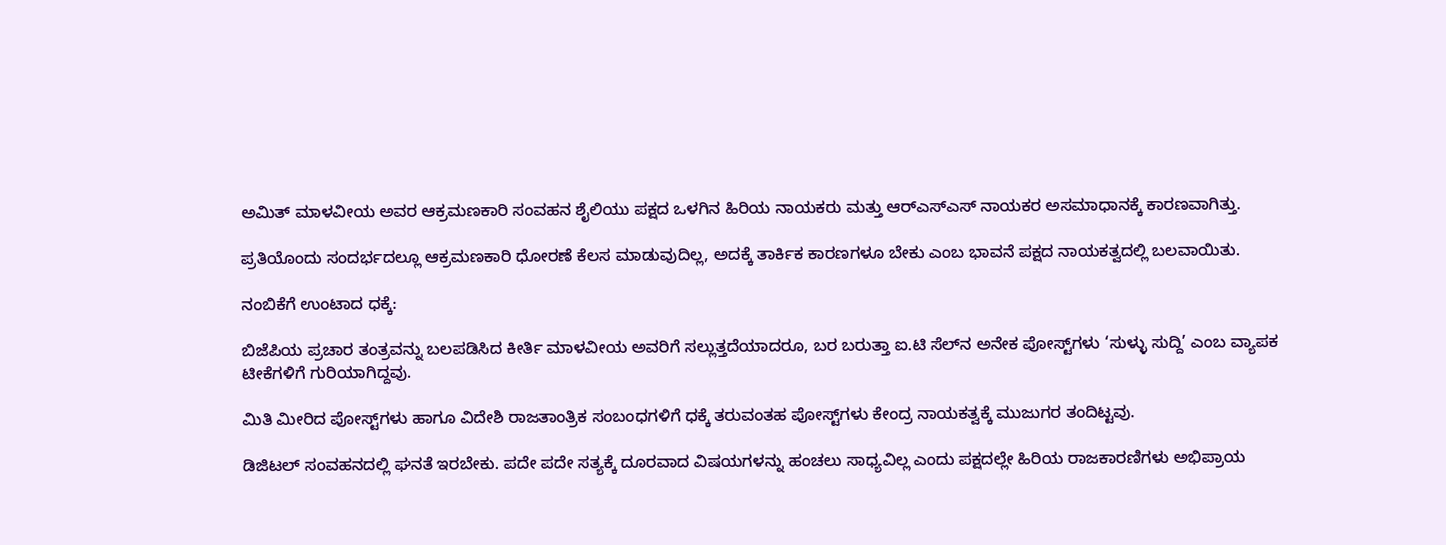ಅಮಿತ್ ಮಾಳವೀಯ ಅವರ ಆಕ್ರಮಣಕಾರಿ ಸಂವಹನ ಶೈಲಿಯು ಪಕ್ಷದ ಒಳಗಿನ ಹಿರಿಯ ನಾಯಕರು ಮತ್ತು ಆರ್‌ಎಸ್‌ಎಸ್ ನಾಯಕರ ಅಸಮಾಧಾನಕ್ಕೆ ಕಾರಣವಾಗಿತ್ತು.

ಪ್ರತಿಯೊಂದು ಸಂದರ್ಭದಲ್ಲೂ ಆಕ್ರಮಣಕಾರಿ ಧೋರಣೆ ಕೆಲಸ ಮಾಡುವುದಿಲ್ಲ, ಅದಕ್ಕೆ ತಾರ್ಕಿಕ ಕಾರಣಗಳೂ ಬೇಕು ಎಂಬ ಭಾವನೆ ಪಕ್ಷದ ನಾಯಕತ್ವದಲ್ಲಿ ಬಲವಾಯಿತು.

ನಂಬಿಕೆಗೆ ಉಂಟಾದ ಧಕ್ಕೆ:

ಬಿಜೆಪಿಯ ಪ್ರಚಾರ ತಂತ್ರವನ್ನು ಬಲಪಡಿಸಿದ ಕೀರ್ತಿ ಮಾಳವೀಯ ಅವರಿಗೆ ಸಲ್ಲುತ್ತದೆಯಾದರೂ, ಬರ ಬರುತ್ತಾ ಐ.ಟಿ ಸೆಲ್‌ನ ಅನೇಕ ಪೋಸ್ಟ್‌ಗಳು ‘ಸುಳ್ಳು ಸುದ್ದಿ’ ಎಂಬ ವ್ಯಾಪಕ ಟೀಕೆಗಳಿಗೆ ಗುರಿಯಾಗಿದ್ದವು.

ಮಿತಿ ಮೀರಿದ ಪೋಸ್ಟ್‌ಗಳು ಹಾಗೂ ವಿದೇಶಿ ರಾಜತಾಂತ್ರಿಕ ಸಂಬಂಧಗಳಿಗೆ ಧಕ್ಕೆ ತರುವಂತಹ ಪೋಸ್ಟ್‌ಗಳು ಕೇಂದ್ರ ನಾಯಕತ್ವಕ್ಕೆ ಮುಜುಗರ ತಂದಿಟ್ಟವು.

ಡಿಜಿಟಲ್ ಸಂವಹನದಲ್ಲಿ ಘನತೆ ಇರಬೇಕು. ಪದೇ ಪದೇ ಸತ್ಯಕ್ಕೆ ದೂರವಾದ ವಿಷಯಗಳನ್ನು ಹಂಚಲು ಸಾಧ್ಯವಿಲ್ಲ ಎಂದು ಪಕ್ಷದಲ್ಲೇ ಹಿರಿಯ ರಾಜಕಾರಣಿಗಳು ಅಭಿಪ್ರಾಯ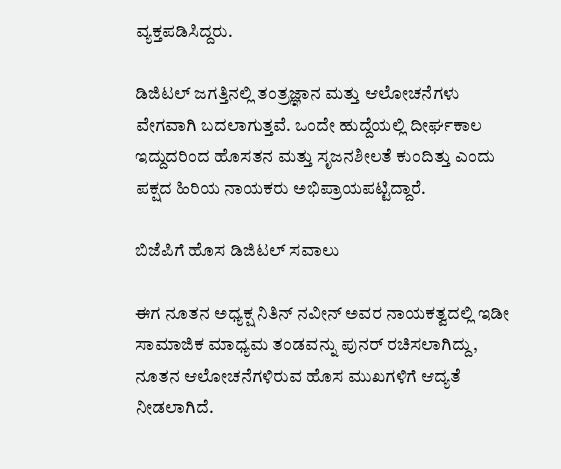ವ್ಯಕ್ತಪಡಿಸಿದ್ದರು.

ಡಿಜಿಟಲ್ ಜಗತ್ತಿನಲ್ಲಿ ತಂತ್ರಜ್ಞಾನ ಮತ್ತು ಆಲೋಚನೆಗಳು ವೇಗವಾಗಿ ಬದಲಾಗುತ್ತವೆ. ಒಂದೇ ಹುದ್ದೆಯಲ್ಲಿ ದೀರ್ಘಕಾಲ ಇದ್ದುದರಿಂದ ಹೊಸತನ ಮತ್ತು ಸೃಜನಶೀಲತೆ ಕುಂದಿತ್ತು ಎಂದು ಪಕ್ಷದ ಹಿರಿಯ ನಾಯಕರು ಅಭಿಪ್ರಾಯಪಟ್ಟಿದ್ದಾರೆ.

ಬಿಜೆಪಿಗೆ ಹೊಸ ಡಿಜಿಟಲ್‌ ಸವಾಲು

ಈಗ ನೂತನ ಅಧ್ಯಕ್ಷ ನಿತಿನ್ ನವೀನ್ ಅವರ ನಾಯಕತ್ವದಲ್ಲಿ ಇಡೀ ಸಾಮಾಜಿಕ ಮಾಧ್ಯಮ ತಂಡವನ್ನು ಪುನರ್ ರಚಿಸಲಾಗಿದ್ದು, ನೂತನ ಆಲೋಚನೆಗಳಿರುವ ಹೊಸ ಮುಖಗಳಿಗೆ ಆದ್ಯತೆ ನೀಡಲಾಗಿದೆ.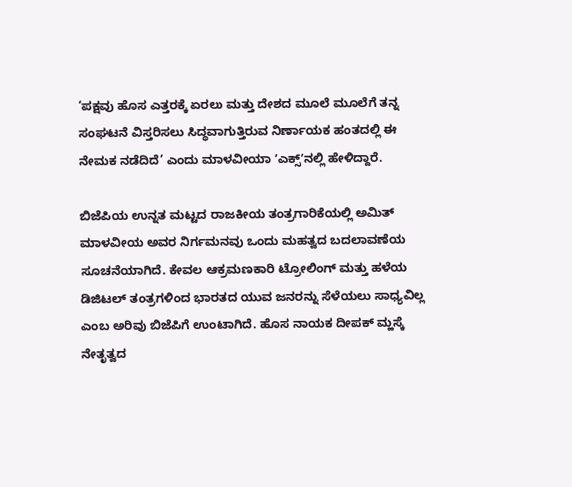‘ಪಕ್ಷವು ಹೊಸ ಎತ್ತರಕ್ಕೆ ಏರಲು ಮತ್ತು ದೇಶದ ಮೂಲೆ ಮೂಲೆಗೆ ತನ್ನ ಸಂಘಟನೆ ವಿಸ್ತರಿಸಲು ಸಿದ್ಧವಾಗುತ್ತಿರುವ ನಿರ್ಣಾಯಕ ಹಂತದಲ್ಲಿ ಈ ನೇಮಕ ನಡೆದಿದೆ’ ಎಂದು ಮಾಳವೀಯಾ ʼಎಕ್ಸ್‌ʼನಲ್ಲಿ ಹೇಳಿದ್ದಾರೆ.

ಬಿಜೆಪಿಯ ಉನ್ನತ ಮಟ್ಟದ ರಾಜಕೀಯ ತಂತ್ರಗಾರಿಕೆಯಲ್ಲಿ ಅಮಿತ್ ಮಾಳವೀಯ ಅವರ ನಿರ್ಗಮನವು ಒಂದು ಮಹತ್ವದ ಬದಲಾವಣೆಯ ಸೂಚನೆಯಾಗಿದೆ. ಕೇವಲ ಆಕ್ರಮಣಕಾರಿ ಟ್ರೋಲಿಂಗ್ ಮತ್ತು ಹಳೆಯ ಡಿಜಿಟಲ್ ತಂತ್ರಗಳಿಂದ ಭಾರತದ ಯುವ ಜನರನ್ನು ಸೆಳೆಯಲು ಸಾಧ್ಯವಿಲ್ಲ ಎಂಬ ಅರಿವು ಬಿಜೆಪಿಗೆ ಉಂಟಾಗಿದೆ. ಹೊಸ ನಾಯಕ ದೀಪಕ್‌ ಮ್ಹಸ್ಕೆ ನೇತೃತ್ವದ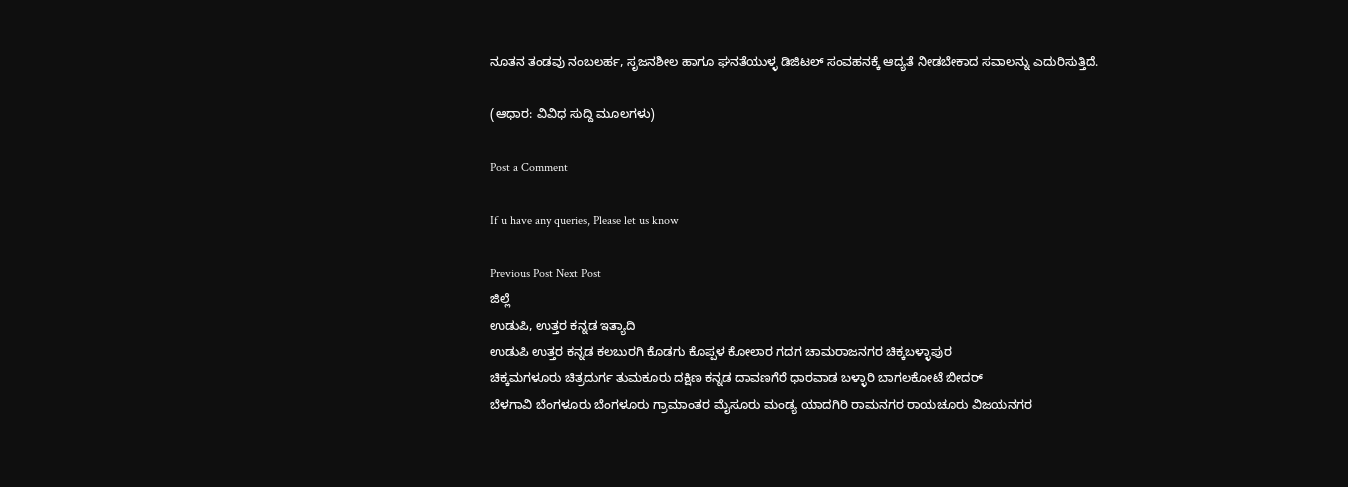ನೂತನ ತಂಡವು ನಂಬಲರ್ಹ, ಸೃಜನಶೀಲ ಹಾಗೂ ಘನತೆಯುಳ್ಳ ಡಿಜಿಟಲ್ ಸಂವಹನಕ್ಕೆ ಆದ್ಯತೆ ನೀಡಬೇಕಾದ ಸವಾಲನ್ನು ಎದುರಿಸುತ್ತಿದೆ.

(ಆಧಾರ: ವಿವಿಧ ಸುದ್ದಿ ಮೂಲಗಳು)

Post a Comment

If u have any queries, Please let us know

Previous Post Next Post
ಜಿಲ್ಲೆ
ಉಡುಪಿ, ಉತ್ತರ ಕನ್ನಡ ಇತ್ಯಾದಿ
ಉಡುಪಿ ಉತ್ತರ ಕನ್ನಡ ಕಲಬುರಗಿ ಕೊಡಗು ಕೊಪ್ಪಳ ಕೋಲಾರ ಗದಗ ಚಾಮರಾಜನಗರ ಚಿಕ್ಕಬಳ್ಳಾಪುರ
ಚಿಕ್ಕಮಗಳೂರು ಚಿತ್ರದುರ್ಗ ತುಮಕೂರು ದಕ್ಷಿಣ ಕನ್ನಡ ದಾವಣಗೆರೆ ಧಾರವಾಡ ಬಳ್ಳಾರಿ ಬಾಗಲಕೋಟೆ ಬೀದರ್
ಬೆಳಗಾವಿ ಬೆಂಗಳೂರು ಬೆಂಗಳೂರು ಗ್ರಾಮಾಂತರ ಮೈಸೂರು ಮಂಡ್ಯ ಯಾದಗಿರಿ ರಾಮನಗರ ರಾಯಚೂರು ವಿಜಯನಗರ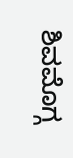ಶಿವಮೊಗ್ಗ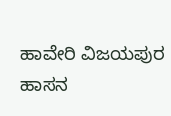ಹಾವೇರಿ ವಿಜಯಪುರ ಹಾಸನ